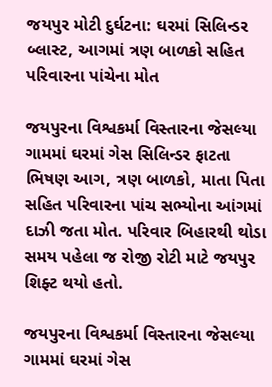જયપુર મોટી દુર્ઘટના: ઘરમાં સિલિન્ડર બ્લાસ્ટ, આગમાં ત્રણ બાળકો સહિત પરિવારના પાંચેના મોત

જયપુરના વિશ્વકર્મા વિસ્તારના જેસલ્યા ગામમાં ઘરમાં ગેસ સિલિન્ડર ફાટતા ભિષણ આગ, ત્રણ બાળકો, માતા પિતા સહિત પરિવારના પાંચ સભ્યોના આંગમાં દાઝી જતા મોત. પરિવાર બિહારથી થોડા સમય પહેલા જ રોજી રોટી માટે જયપુર શિફ્ટ થયો હતો.

જયપુરના વિશ્વકર્મા વિસ્તારના જેસલ્યા ગામમાં ઘરમાં ગેસ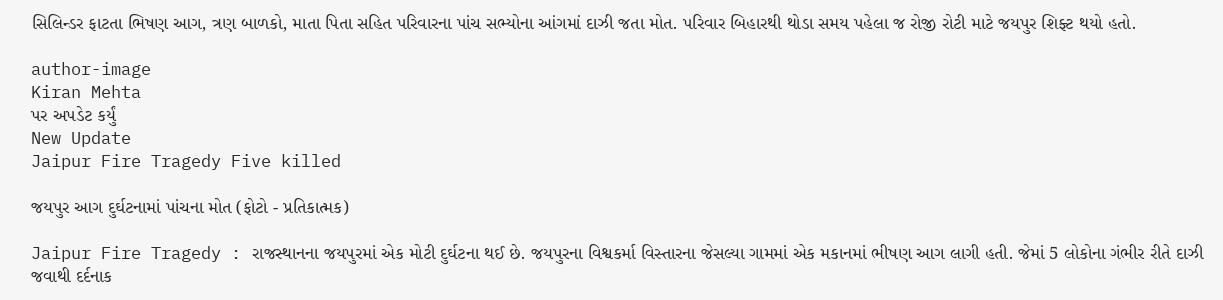સિલિન્ડર ફાટતા ભિષણ આગ, ત્રણ બાળકો, માતા પિતા સહિત પરિવારના પાંચ સભ્યોના આંગમાં દાઝી જતા મોત. પરિવાર બિહારથી થોડા સમય પહેલા જ રોજી રોટી માટે જયપુર શિફ્ટ થયો હતો.

author-image
Kiran Mehta
પર અપડેટ કર્યું
New Update
Jaipur Fire Tragedy Five killed

જયપુર આગ દુર્ઘટનામાં પાંચના મોત (ફોટો - પ્રતિકાત્મક)

Jaipur Fire Tragedy : રાજસ્થાનના જયપુરમાં એક મોટી દુર્ઘટના થઈ છે. જયપુરના વિશ્વકર્મા વિસ્તારના જેસલ્યા ગામમાં એક મકાનમાં ભીષણ આગ લાગી હતી. જેમાં 5 લોકોના ગંભીર રીતે દાઝી જવાથી દર્દનાક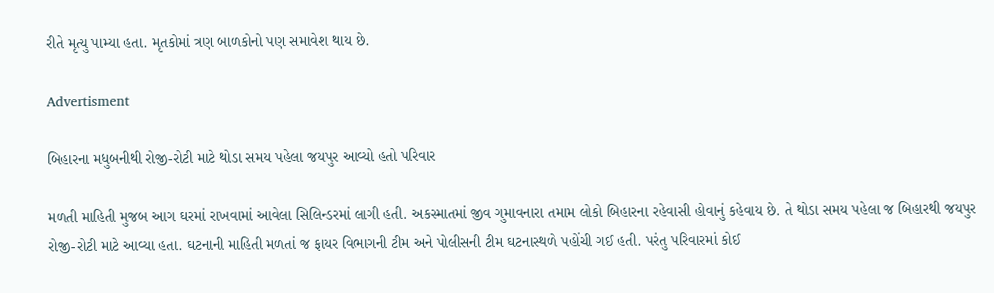રીતે મૃત્યુ પામ્યા હતા. મૃતકોમાં ત્રણ બાળકોનો પણ સમાવેશ થાય છે.

Advertisment

બિહારના મધુબનીથી રોજી-રોટી માટે થોડા સમય પહેલા જયપુર આવ્યો હતો પરિવાર

મળતી માહિતી મુજબ આગ ઘરમાં રાખવામાં આવેલા સિલિન્ડરમાં લાગી હતી. અકસ્માતમાં જીવ ગુમાવનારા તમામ લોકો બિહારના રહેવાસી હોવાનું કહેવાય છે. તે થોડા સમય પહેલા જ બિહારથી જયપુર રોજી-રોટી માટે આવ્યા હતા. ઘટનાની માહિતી મળતાં જ ફાયર વિભાગની ટીમ અને પોલીસની ટીમ ઘટનાસ્થળે પહોંચી ગઈ હતી. પરંતુ પરિવારમાં કોઈ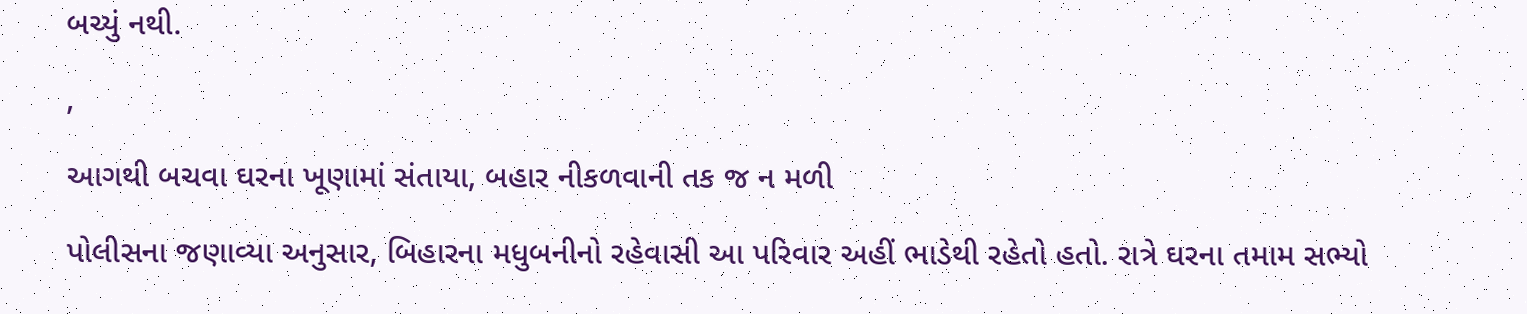બચ્યું નથી.

,

આગથી બચવા ઘરના ખૂણામાં સંતાયા, બહાર નીકળવાની તક જ ન મળી

પોલીસના જણાવ્યા અનુસાર, બિહારના મધુબનીનો રહેવાસી આ પરિવાર અહીં ભાડેથી રહેતો હતો. રાત્રે ઘરના તમામ સભ્યો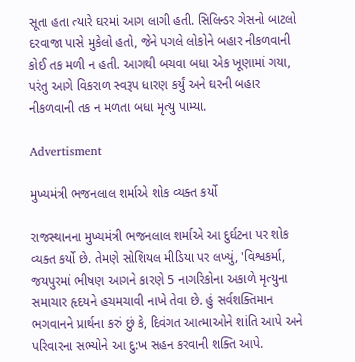સૂતા હતા ત્યારે ઘરમાં આગ લાગી હતી. સિલિન્ડર ગેસનો બાટલો દરવાજા પાસે મુકેલો હતો, જેને પગલે લોકોને બહાર નીકળવાની કોઈ તક મળી ન હતી. આગથી બચવા બધા એક ખૂણામાં ગયા, પરંતુ આગે વિકરાળ સ્વરૂપ ધારણ કર્યું અને ઘરની બહાર નીકળવાની તક ન મળતા બધા મૃત્યુ પામ્યા.

Advertisment

મુખ્યમંત્રી ભજનલાલ શર્માએ શોક વ્યક્ત કર્યો

રાજસ્થાનના મુખ્યમંત્રી ભજનલાલ શર્માએ આ દુર્ઘટના પર શોક વ્યક્ત કર્યો છે. તેમણે સોશિયલ મીડિયા પર લખ્યું, 'વિશ્વકર્મા, જયપુરમાં ભીષણ આગને કારણે 5 નાગરિકોના અકાળે મૃત્યુના સમાચાર હૃદયને હચમચાવી નાખે તેવા છે. હું સર્વશક્તિમાન ભગવાનને પ્રાર્થના કરું છું કે, દિવંગત આત્માઓને શાંતિ આપે અને પરિવારના સભ્યોને આ દુ:ખ સહન કરવાની શક્તિ આપે.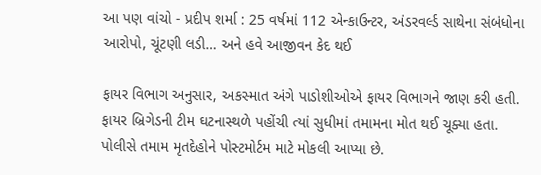આ પણ વાંચો - પ્રદીપ શર્મા : 25 વર્ષમાં 112 એન્કાઉન્ટર, અંડરવર્લ્ડ સાથેના સંબંધોના આરોપો, ચૂંટણી લડી… અને હવે આજીવન કેદ થઈ

ફાયર વિભાગ અનુસાર, અકસ્માત અંગે પાડોશીઓએ ફાયર વિભાગને જાણ કરી હતી. ફાયર બ્રિગેડની ટીમ ઘટનાસ્થળે પહોંચી ત્યાં સુધીમાં તમામના મોત થઈ ચૂક્યા હતા. પોલીસે તમામ મૃતદેહોને પોસ્ટમોર્ટમ માટે મોકલી આપ્યા છે.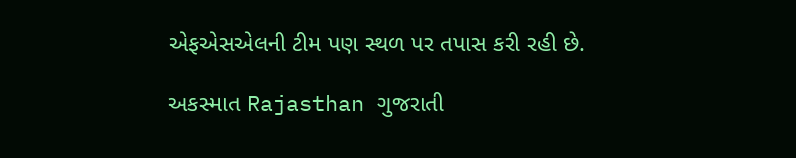એફએસએલની ટીમ પણ સ્થળ પર તપાસ કરી રહી છે.

અકસ્માત Rajasthan ગુજરાતી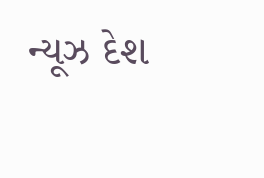ન્યૂઝ દેશ